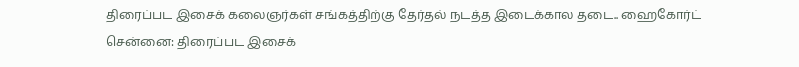திரைப்பட இசைக் கலைஞர்கள் சங்கத்திற்கு தேர்தல் நடத்த இடைக்கால தடை.. ஹைகோர்ட்
சென்னை: திரைப்பட இசைக்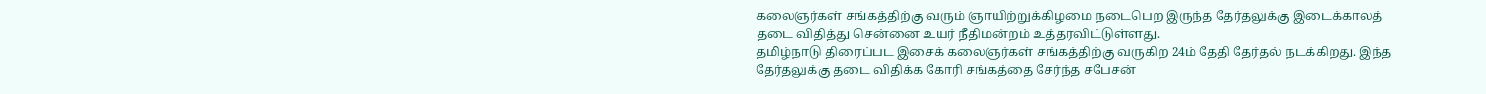கலைஞர்கள் சங்கத்திற்கு வரும் ஞாயிற்றுக்கிழமை நடைபெற இருந்த தேர்தலுக்கு இடைக்காலத் தடை விதித்து சென்னை உயர் நீதிமன்றம் உத்தரவிட்டுள்ளது.
தமிழ்நாடு திரைப்பட இசைக் கலைஞர்கள் சங்கத்திற்கு வருகிற 24ம் தேதி தேர்தல் நடக்கிறது. இந்த தேர்தலுக்கு தடை விதிக்க கோரி சங்கத்தை சேர்ந்த சபேசன்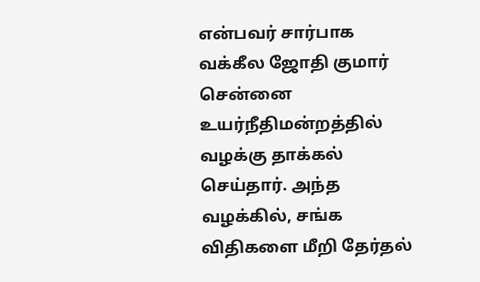என்பவர் சார்பாக வக்கீல ஜோதி குமார் சென்னை உயர்நீதிமன்றத்தில் வழக்கு தாக்கல் செய்தார். அந்த வழக்கில், சங்க விதிகளை மீறி தேர்தல்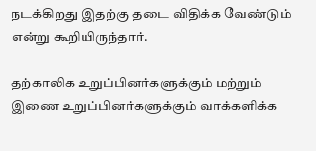நடக்கிறது இதற்கு தடை விதிக்க வேண்டும் என்று கூறியிருந்தார்.

தற்காலிக உறுப்பினர்களுக்கும் மற்றும் இணை உறுப்பினர்களுக்கும் வாக்களிக்க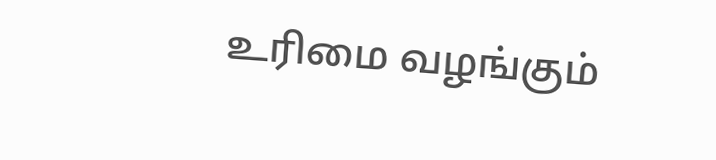உரிமை வழங்கும்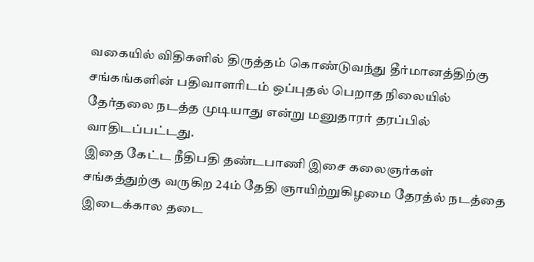வகையில் விதிகளில் திருத்தம் கொண்டுவந்து தீர்மானத்திற்கு சங்கங்களின் பதிவாளரிடம் ஒப்புதல் பெறாத நிலையில் தேர்தலை நடத்த முடியாது என்று மனுதாரர் தரப்பில் வாதிடப்பட்டது.
இதை கேட்ட நீதிபதி தண்டபாணி இசை கலைஞர்கள் சங்கத்துற்கு வருகிற 24ம் தேதி ஞாயிற்றுகிழமை தேரத்ல் நடத்தை இடைக்கால தடை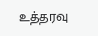உத்தரவு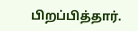பிறப்பித்தார்.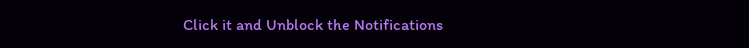Click it and Unblock the Notifications